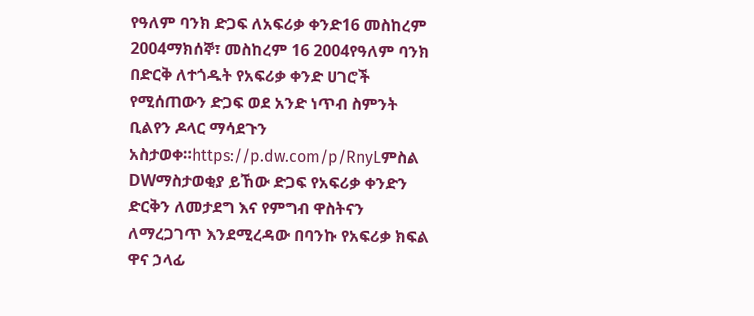የዓለም ባንክ ድጋፍ ለአፍሪቃ ቀንድ16 መስከረም 2004ማክሰኞ፣ መስከረም 16 2004የዓለም ባንክ በድርቅ ለተጎዱት የአፍሪቃ ቀንድ ሀገሮች የሚሰጠውን ድጋፍ ወደ አንድ ነጥብ ስምንት ቢልየን ዶላር ማሳደጉን አስታወቀ።https://p.dw.com/p/RnyLምስል DWማስታወቂያ ይኸው ድጋፍ የአፍሪቃ ቀንድን ድርቅን ለመታደግ እና የምግብ ዋስትናን ለማረጋገጥ እንደሚረዳው በባንኩ የአፍሪቃ ክፍል ዋና ኃላፊ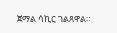ጀማል ሳኪር ገልጸዋል።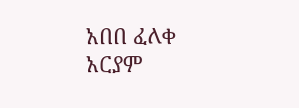አበበ ፈለቀ አርያም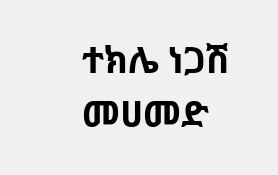ተክሌ ነጋሽ መሀመድ